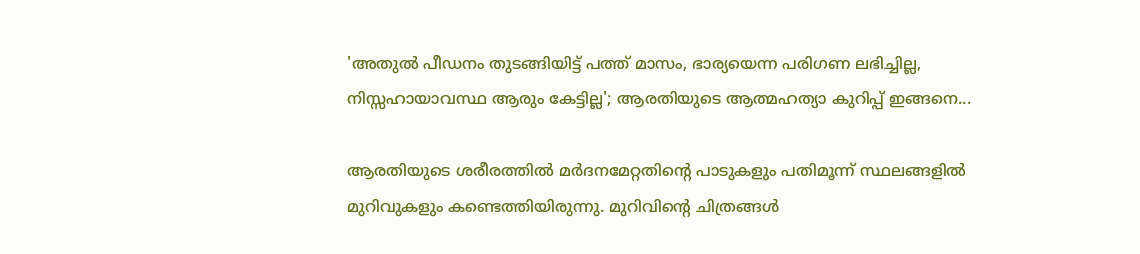'അതുല്‍ പീഡനം തുടങ്ങിയിട്ട് പത്ത് മാസം, ഭാര്യയെന്ന പരിഗണ ലഭിച്ചില്ല, നിസ്സഹായാവസ്ഥ ആരും കേട്ടില്ല'; ആരതിയുടെ ആത്മഹത്യാ കുറിപ്പ് ഇങ്ങനെ...

ആരതിയുടെ ശരീരത്തിൽ മർദനമേറ്റതിന്റെ പാടുകളും പതിമൂന്ന് സ്ഥലങ്ങളിൽ മുറിവുകളും കണ്ടെത്തിയിരുന്നു. മുറിവിന്റെ ചിത്രങ്ങൾ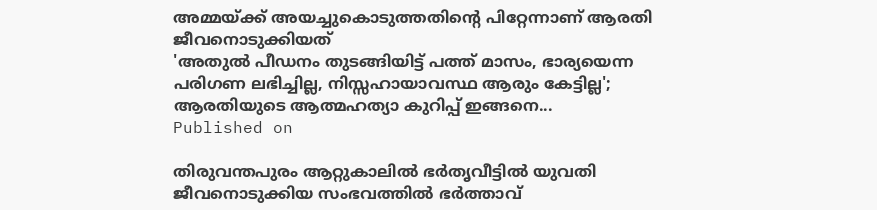അമ്മയ്ക്ക് അയച്ചുകൊടുത്തതിന്റെ പിറ്റേന്നാണ് ആരതി ജീവനൊടുക്കിയത്
'അതുല്‍ പീഡനം തുടങ്ങിയിട്ട് പത്ത് മാസം, ഭാര്യയെന്ന പരിഗണ ലഭിച്ചില്ല, നിസ്സഹായാവസ്ഥ ആരും കേട്ടില്ല'; ആരതിയുടെ ആത്മഹത്യാ കുറിപ്പ് ഇങ്ങനെ...
Published on

തിരുവന്തപുരം ആറ്റുകാലിൽ ഭർതൃവീട്ടിൽ യുവതി ജീവനൊടുക്കിയ സംഭവത്തിൽ ഭർത്താവ്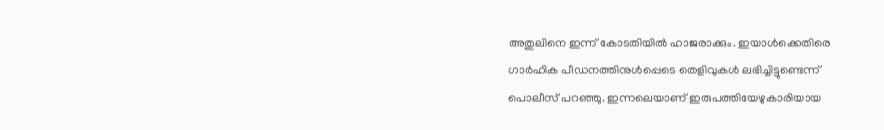അതുലിനെ ഇന്ന് കോടതിയിൽ ഹാജരാക്കും. ഇയാൾക്കെതിരെ ഗാർഹിക പീഡനത്തിനുൾപ്പെടെ തെളിവുകൾ ലഭിച്ചിട്ടുണ്ടെന്ന് പൊലീസ് പറഞ്ഞു. ഇന്നലെയാണ് ഇരുപത്തിയേഴുകാരിയായ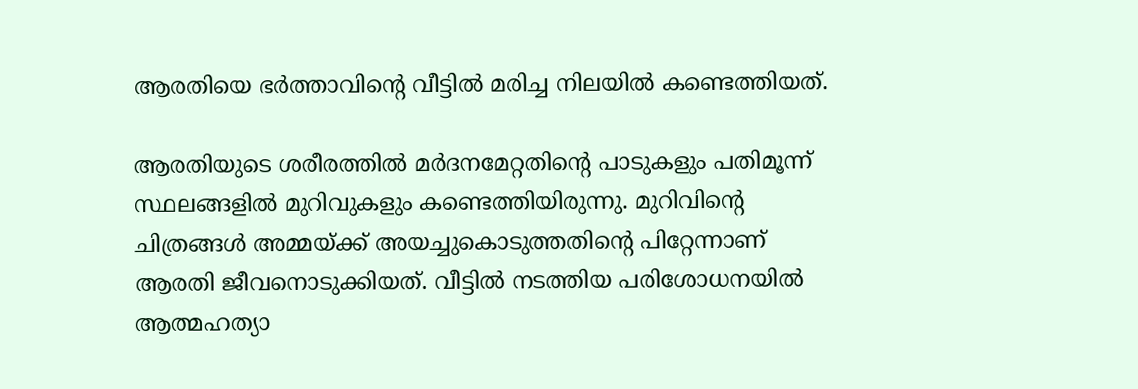ആരതിയെ ഭർത്താവിന്റെ വീട്ടിൽ മരിച്ച നിലയിൽ കണ്ടെത്തിയത്.

ആരതിയുടെ ശരീരത്തിൽ മർദനമേറ്റതിന്റെ പാടുകളും പതിമൂന്ന് സ്ഥലങ്ങളിൽ മുറിവുകളും കണ്ടെത്തിയിരുന്നു. മുറിവിന്റെ ചിത്രങ്ങൾ അമ്മയ്ക്ക് അയച്ചുകൊടുത്തതിന്റെ പിറ്റേന്നാണ് ആരതി ജീവനൊടുക്കിയത്. വീട്ടിൽ നടത്തിയ പരിശോധനയിൽ ആത്മഹത്യാ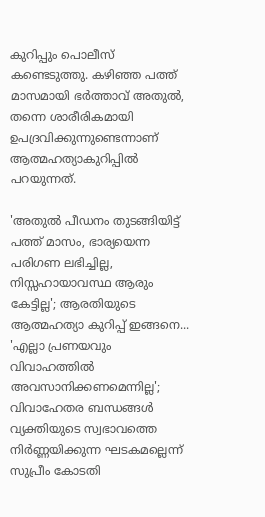കുറിപ്പും പൊലീസ് കണ്ടെടുത്തു. കഴിഞ്ഞ പത്ത് മാസമായി ഭർത്താവ് അതുൽ, തന്നെ ശാരീരികമായി ഉപദ്രവിക്കുന്നുണ്ടെന്നാണ് ആത്മഹത്യാകുറിപ്പിൽ പറയുന്നത്.

'അതുല്‍ പീഡനം തുടങ്ങിയിട്ട് പത്ത് മാസം, ഭാര്യയെന്ന പരിഗണ ലഭിച്ചില്ല, നിസ്സഹായാവസ്ഥ ആരും കേട്ടില്ല'; ആരതിയുടെ ആത്മഹത്യാ കുറിപ്പ് ഇങ്ങനെ...
'എല്ലാ പ്രണയവും വിവാഹത്തിൽ അവസാനിക്കണമെന്നില്ല'; വിവാഹേതര ബന്ധങ്ങൾ വ്യക്തിയുടെ സ്വഭാവത്തെ നിർണ്ണയിക്കുന്ന ഘടകമല്ലെന്ന് സുപ്രീം കോടതി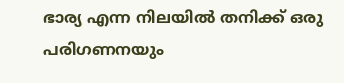ഭാര്യ എന്ന നിലയിൽ തനിക്ക് ഒരു പരിഗണനയും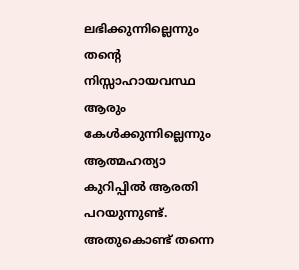ലഭിക്കുന്നില്ലെന്നും തന്റെ നിസ്സാഹായവസ്ഥ ആരും കേൾക്കുന്നില്ലെന്നും ആത്മഹത്യാ കുറിപ്പിൽ ആരതി പറയുന്നുണ്ട്. അതുകൊണ്ട് തന്നെ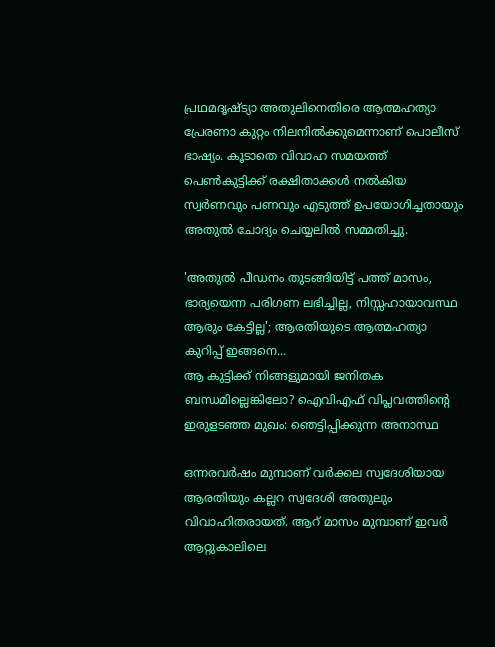പ്രഥമദൃഷ്ട്യാ അതുലിനെതിരെ ആത്മഹത്യാ പ്രേരണാ കുറ്റം നിലനിൽക്കുമെന്നാണ് പൊലീസ് ഭാഷ്യം. കൂടാതെ വിവാഹ സമയത്ത് പെൺകുട്ടിക്ക് രക്ഷിതാക്കൾ നൽകിയ സ്വർണവും പണവും എടുത്ത് ഉപയോഗിച്ചതായും അതുൽ ചോദ്യം ചെയ്യലിൽ സമ്മതിച്ചു.

'അതുല്‍ പീഡനം തുടങ്ങിയിട്ട് പത്ത് മാസം, ഭാര്യയെന്ന പരിഗണ ലഭിച്ചില്ല, നിസ്സഹായാവസ്ഥ ആരും കേട്ടില്ല'; ആരതിയുടെ ആത്മഹത്യാ കുറിപ്പ് ഇങ്ങനെ...
ആ കുട്ടിക്ക് നിങ്ങളുമായി ജനിതക ബന്ധമില്ലെങ്കിലോ? ഐവിഎഫ് വിപ്ലവത്തിന്റെ ഇരുളടഞ്ഞ മുഖം: ഞെട്ടിപ്പിക്കുന്ന അനാസ്ഥ

ഒന്നരവർഷം മുമ്പാണ് വർക്കല സ്വദേശിയായ ആരതിയും കല്ലറ സ്വദേശി അതുലും വിവാഹിതരായത്. ആറ് മാസം മുമ്പാണ് ഇവർ ആറ്റുകാലിലെ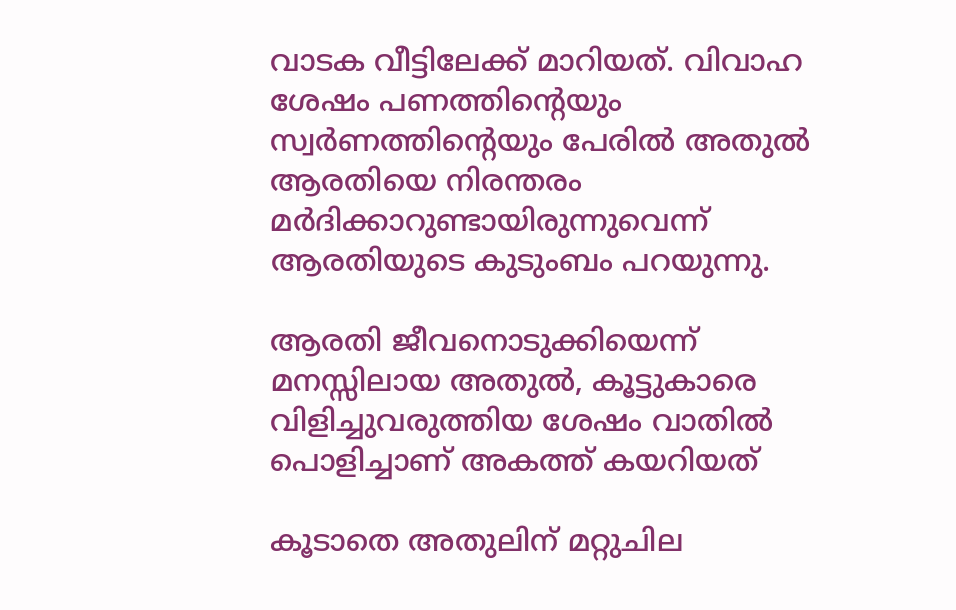വാടക വീട്ടിലേക്ക് മാറിയത്. വിവാഹ ശേഷം പണത്തിന്റെയും സ്വർണത്തിന്റെയും പേരിൽ അതുൽ ആരതിയെ നിരന്തരം മർദിക്കാറുണ്ടായിരുന്നുവെന്ന് ആരതിയുടെ കുടുംബം പറയുന്നു.

ആരതി ജീവനൊടുക്കിയെന്ന് മനസ്സിലായ അതുൽ, കൂട്ടുകാരെ വിളിച്ചുവരുത്തിയ ശേഷം വാതിൽ പൊളിച്ചാണ് അകത്ത് കയറിയത്

കൂടാതെ അതുലിന് മറ്റുചില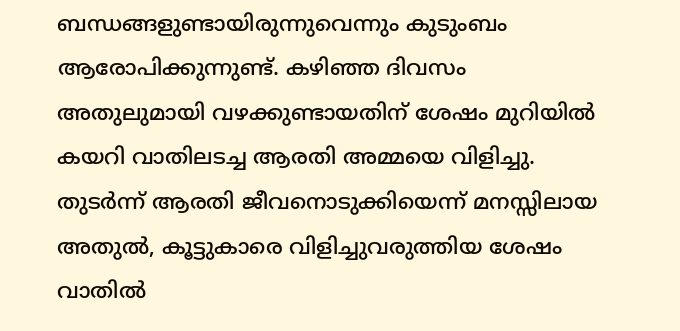ബന്ധങ്ങളുണ്ടായിരുന്നുവെന്നും കുടുംബം ആരോപിക്കുന്നുണ്ട്. കഴിഞ്ഞ ദിവസം അതുലുമായി വഴക്കുണ്ടായതിന് ശേഷം മുറിയിൽ കയറി വാതിലടച്ച ആരതി അമ്മയെ വിളിച്ചു. തുടർന്ന് ആരതി ജീവനൊടുക്കിയെന്ന് മനസ്സിലായ അതുൽ, കൂട്ടുകാരെ വിളിച്ചുവരുത്തിയ ശേഷം വാതിൽ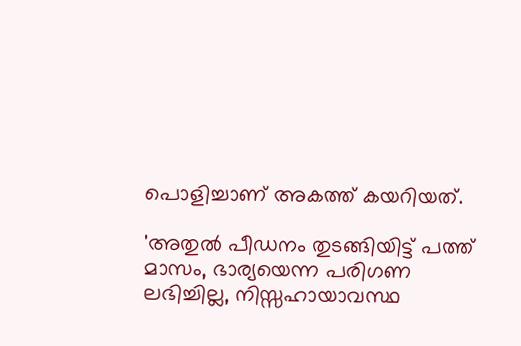പൊളിച്ചാണ് അകത്ത് കയറിയത്.

'അതുല്‍ പീഡനം തുടങ്ങിയിട്ട് പത്ത് മാസം, ഭാര്യയെന്ന പരിഗണ ലഭിച്ചില്ല, നിസ്സഹായാവസ്ഥ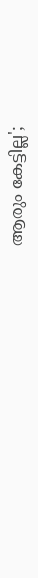ആരും കേട്ടില്ല';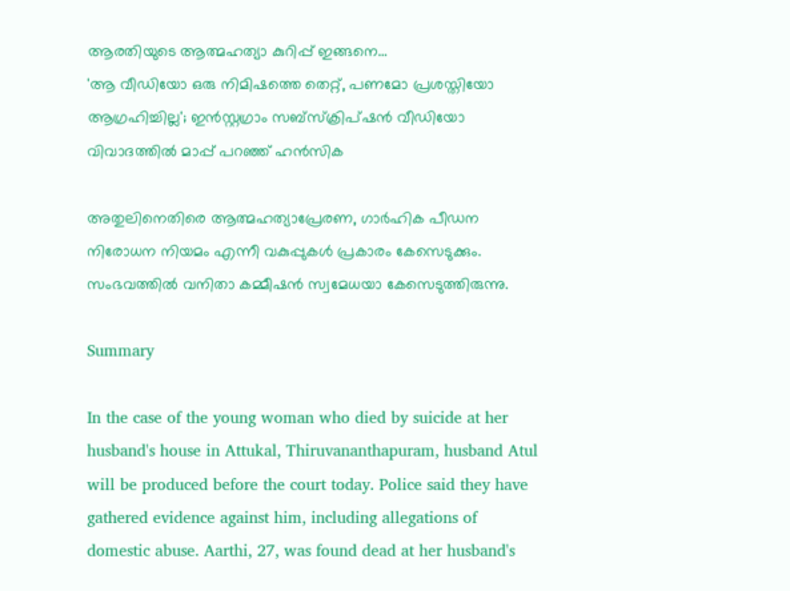ആരതിയുടെ ആത്മഹത്യാ കുറിപ്പ് ഇങ്ങനെ...
'ആ വീഡിയോ ഒരു നിമിഷത്തെ തെറ്റ്, പണമോ പ്രശസ്തിയോ ആഗ്രഹിച്ചില്ല'; ഇൻസ്റ്റഗ്രാം സബ്സ്ക്രിപ്ഷൻ വീഡിയോ വിവാദത്തിൽ മാപ്പ് പറഞ്ഞ് ഹൻസിക

അതുലിനെതിരെ ആത്മഹത്യാപ്രേരണ, ഗാർഹിക പീഡന നിരോധന നിയമം എന്നീ വകുപ്പുകൾ പ്രകാരം കേസെടുക്കും. സംഭവത്തിൽ വനിതാ കമ്മീഷൻ സ്വമേധയാ കേസെടുത്തിരുന്നു.

Summary

In the case of the young woman who died by suicide at her husband's house in Attukal, Thiruvananthapuram, husband Atul will be produced before the court today. Police said they have gathered evidence against him, including allegations of domestic abuse. Aarthi, 27, was found dead at her husband's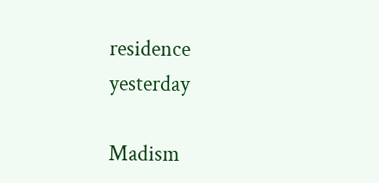residence yesterday

Madism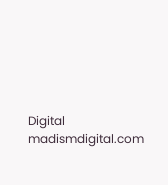Digital
madismdigital.com